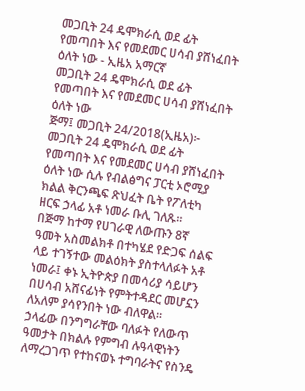መጋቢት 24 ዴሞክራሲ ወደ ፊት የመጣበት እና የመደመር ሀሳብ ያሸነፈበት ዕለት ነው - ኢዜአ አማርኛ
መጋቢት 24 ዴሞክራሲ ወደ ፊት የመጣበት እና የመደመር ሀሳብ ያሸነፈበት ዕለት ነው
ጅማ፤ መጋቢት 24/2018(ኢዜአ)፦ መጋቢት 24 ዴሞክራሲ ወደ ፊት የመጣበት እና የመደመር ሀሳብ ያሸነፈበት ዕለት ነው ሲሉ የብልፅግና ፓርቲ ኦሮሚያ ክልል ቅርንጫፍ ጽህፈት ቤት የፖለቲካ ዘርፍ ኃላፊ አቶ ነመራ ቡሊ ገለጹ።
በጅማ ከተማ የሀገራዊ ለውጡን 8ኛ ዓመት አስመልክቶ በተካሄደ የድጋፍ ሰልፍ ላይ ተገኝተው መልዕክት ያስተላለፉት አቶ ነመራ፤ ቀኑ ኢትዮጵያ በመሳሪያ ሳይሆን በሀሳብ አሸናፊነት የምትተዳደር መሆኗን ለአለም ያሳየንበት ነው ብለዋል።
ኃላፊው በንግግራቸው ባለፉት የለውጥ ዓመታት በክልሉ የምግብ ሉዓላዊነትን ለማረጋገጥ የተከናወኑ ተግባራትና የስንዴ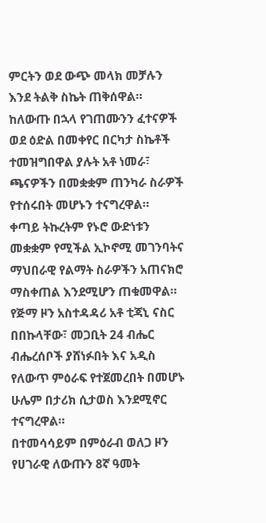ምርትን ወደ ውጭ መላክ መቻሉን እንደ ትልቅ ስኬት ጠቅሰዋል።
ከለውጡ በኋላ የገጠሙንን ፈተናዎች ወደ ዕድል በመቀየር በርካታ ስኬቶች ተመዝግበዋል ያሉት አቶ ነመራ፣ ጫናዎችን በመቋቋም ጠንካራ ስራዎች የተሰሩበት መሆኑን ተናግረዋል።
ቀጣይ ትኩረትም የኑሮ ውድነቱን መቋቋም የሚችል ኢኮኖሚ መገንባትና ማህበራዊ የልማት ስራዎችን አጠናክሮ ማስቀጠል እንደሚሆን ጠቁመዋል።
የጅማ ዞን አስተዳዳሪ አቶ ቲጃኒ ናስር በበኩላቸው፣ መጋቢት 24 ብሔር ብሔረሰቦች ያሸነፉበት እና አዲስ የለውጥ ምዕራፍ የተጀመረበት በመሆኑ ሁሌም በታሪክ ሲታወስ እንደሚኖር ተናግረዋል።
በተመሳሳይም በምዕራብ ወለጋ ዞን የሀገራዊ ለውጡን 8ኛ ዓመት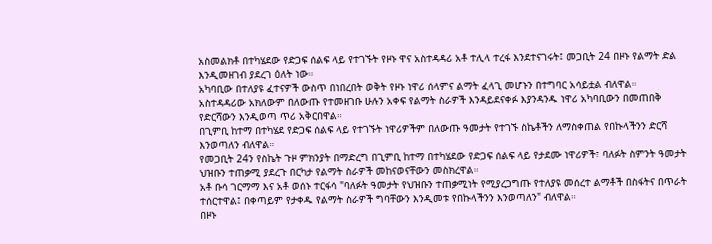አስመልክቶ በተካሄደው የድጋፍ ሰልፍ ላይ የተገኙት የዞኑ ዋና አስተዳዳሪ አቶ ተሊላ ተረፋ እንደተናገሩት፤ መጋቢት 24 በዞኑ የልማት ድል እንዲመዘገብ ያደረገ ዕለት ነው።
አካባቢው በተለያዩ ፈተናዎች ውስጥ በነበረበት ወቅት የዞኑ ነዋሪ ሰላምና ልማት ፈላጊ መሆኑን በተግባር አሳይቷል ብለዋል።
አስተዳዳሪው አክለውም በለውጡ የተመዘገቡ ሁሉን አቀፍ የልማት ስራዎች እንዳይደናቀፉ እያንዳንዱ ነዋሪ አካባቢውን በመጠበቅ የድርሻውን እንዲወጣ ጥሪ አቅርበዋል።
በጊምቢ ከተማ በተካሄደ የድጋፍ ሰልፍ ላይ የተገኙት ነዋሪዎችም በለውጡ ዓመታት የተገኙ ስኬቶችን ለማስቀጠል የበኩላችንን ድርሻ እንወጣለን ብለዋል።
የመጋቢት 24ን የስኬት ጉዞ ምክንያት በማድረግ በጊምቢ ከተማ በተካሄደው የድጋፍ ሰልፍ ላይ የታደሙ ነዋሪዎች፣ ባለፉት ስምንት ዓመታት ህዝቡን ተጠቃሚ ያደረጉ በርካታ የልማት ስራዎች መከናወናቸውን መስክረዋል።
አቶ ቡሳ ገርማማ እና አቶ ወሰኑ ተርፋሳ "ባለፉት ዓመታት የህዝቡን ተጠቃሚነት የሚያረጋግጡ የተለያዩ መሰረተ ልማቶች በስፋትና በጥራት ተሰርተዋል፤ በቀጣይም የታቀዱ የልማት ስራዎች ግባቸውን እንዲመቱ የበኩላችንን እንወጣለን" ብለዋል።
በዞኑ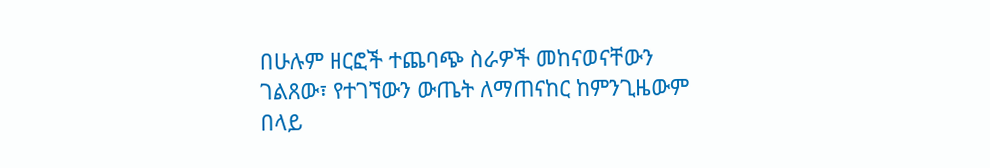በሁሉም ዘርፎች ተጨባጭ ስራዎች መከናወናቸውን ገልጸው፣ የተገኘውን ውጤት ለማጠናከር ከምንጊዜውም በላይ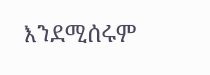እንደሚሰሩም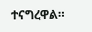ተናግረዋል።